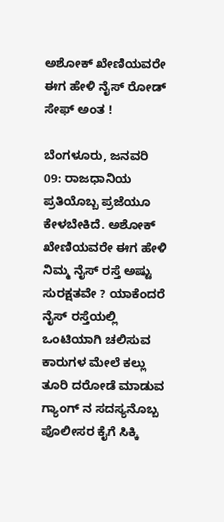ಅಶೋಕ್ ಖೇಣಿಯವರೇ ಈಗ ಹೇಳಿ ನೈಸ್ ರೋಡ್ ಸೇಫ್ ಅಂತ !

ಬೆಂಗಳೂರು, ಜನವರಿ 09: ರಾಜಧಾನಿಯ ಪ್ರತಿಯೊಬ್ಬ ಪ್ರಜೆಯೂ ಕೇಳಬೇಕಿದೆ. ಅಶೋಕ್ ಖೇಣಿಯವರೇ ಈಗ ಹೇಳಿ ನಿಮ್ಮ ನೈಸ್ ರಸ್ತೆ ಅಷ್ಟು ಸುರಕ್ಷತವೇ ? ಯಾಕೆಂದರೆ ನೈಸ್ ರಸ್ತೆಯಲ್ಲಿ ಒಂಟಿಯಾಗಿ ಚಲಿಸುವ ಕಾರುಗಳ ಮೇಲೆ ಕಲ್ಲು ತೂರಿ ದರೋಡೆ ಮಾಡುವ ಗ್ಯಾಂಗ್ ನ ಸದಸ್ಯನೊಬ್ಬ ಪೊಲೀಸರ ಕೈಗೆ ಸಿಕ್ಕಿ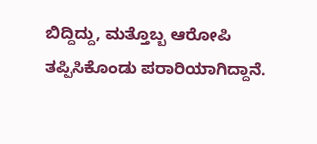ಬಿದ್ದಿದ್ದು, ಮತ್ತೊಬ್ಬ ಆರೋಪಿ ತಪ್ಪಿಸಿಕೊಂಡು ಪರಾರಿಯಾಗಿದ್ದಾನೆ.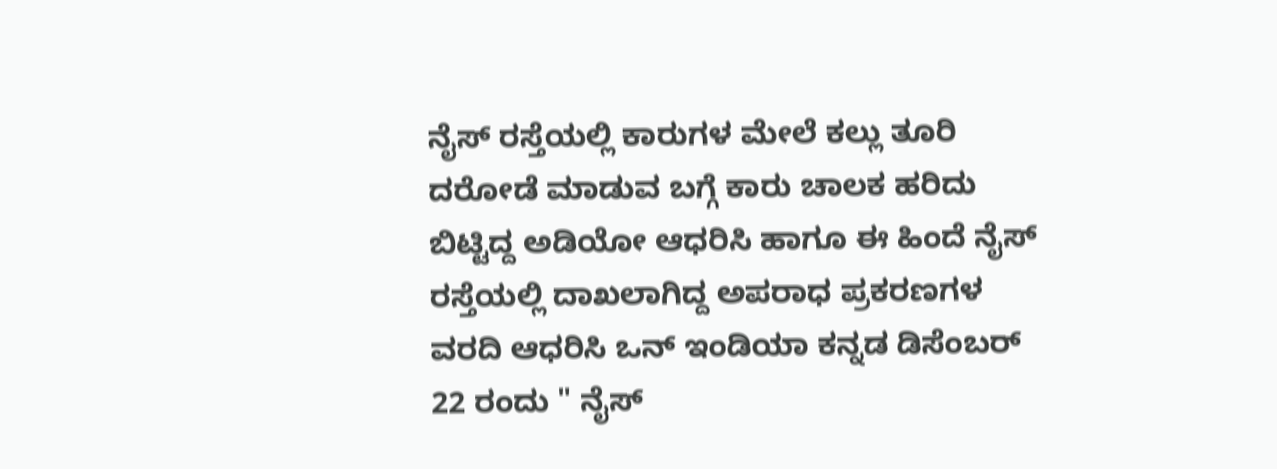ನೈಸ್ ರಸ್ತೆಯಲ್ಲಿ ಕಾರುಗಳ ಮೇಲೆ ಕಲ್ಲು ತೂರಿ ದರೋಡೆ ಮಾಡುವ ಬಗ್ಗೆ ಕಾರು ಚಾಲಕ ಹರಿದು ಬಿಟ್ಟಿದ್ದ ಅಡಿಯೋ ಆಧರಿಸಿ ಹಾಗೂ ಈ ಹಿಂದೆ ನೈಸ್ ರಸ್ತೆಯಲ್ಲಿ ದಾಖಲಾಗಿದ್ದ ಅಪರಾಧ ಪ್ರಕರಣಗಳ ವರದಿ ಆಧರಿಸಿ ಒನ್ ಇಂಡಿಯಾ ಕನ್ನಡ ಡಿಸೆಂಬರ್ 22 ರಂದು " ನೈಸ್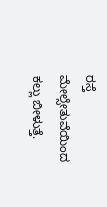ರಸ್ತೆ ಮೇಲ್ಸೇತುವೆಯಿಂದ ಕಲ್ಲು ಬೀಳುತ್ತೆ.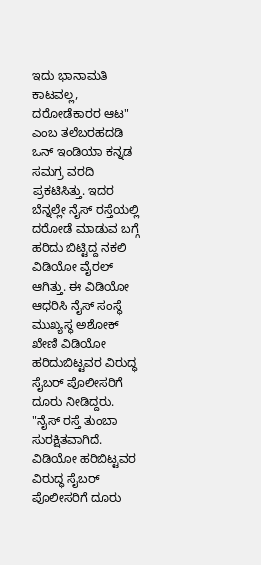ಇದು ಭಾನಾಮತಿ ಕಾಟವಲ್ಲ, ದರೋಡೆಕಾರರ ಆಟ" ಎಂಬ ತಲೆಬರಹದಡಿ ಒನ್ ಇಂಡಿಯಾ ಕನ್ನಡ ಸಮಗ್ರ ವರದಿ ಪ್ರಕಟಿಸಿತ್ತು. ಇದರ ಬೆನ್ನಲ್ಲೇ ನೈಸ್ ರಸ್ತೆಯಲ್ಲಿ ದರೋಡೆ ಮಾಡುವ ಬಗ್ಗೆ ಹರಿದು ಬಿಟ್ಟಿದ್ದ ನಕಲಿ ವಿಡಿಯೋ ವೈರಲ್ ಆಗಿತ್ತು. ಈ ವಿಡಿಯೋ ಆಧರಿಸಿ ನೈಸ್ ಸಂಸ್ಥೆ ಮುಖ್ಯಸ್ಥ ಅಶೋಕ್ ಖೇಣಿ ವಿಡಿಯೋ ಹರಿದುಬಿಟ್ಟವರ ವಿರುದ್ಧ ಸೈಬರ್ ಪೊಲೀಸರಿಗೆ ದೂರು ನೀಡಿದ್ದರು. "ನೈಸ್ ರಸ್ತೆ ತುಂಬಾ ಸುರಕ್ಷಿತವಾಗಿದೆ. ವಿಡಿಯೋ ಹರಿಬಿಟ್ಟವರ ವಿರುದ್ಧ ಸೈಬರ್ ಪೊಲೀಸರಿಗೆ ದೂರು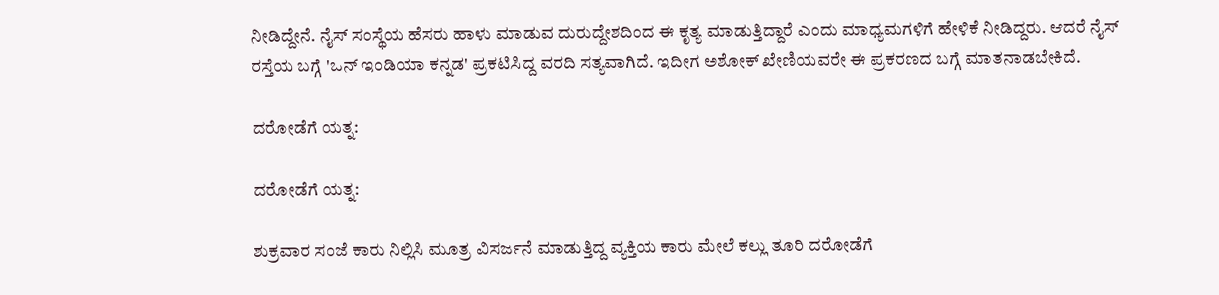ನೀಡಿದ್ದೇನೆ. ನೈಸ್ ಸಂಸ್ಥೆಯ ಹೆಸರು ಹಾಳು ಮಾಡುವ ದುರುದ್ದೇಶದಿಂದ ಈ ಕೃತ್ಯ ಮಾಡುತ್ತಿದ್ದಾರೆ ಎಂದು ಮಾಧ್ಯಮಗಳಿಗೆ ಹೇಳಿಕೆ ನೀಡಿದ್ದರು. ಆದರೆ ನೈಸ್ ರಸ್ತೆಯ ಬಗ್ಗೆ 'ಒನ್ ಇಂಡಿಯಾ ಕನ್ನಡ' ಪ್ರಕಟಿಸಿದ್ದ ವರದಿ ಸತ್ಯವಾಗಿದೆ. ಇದೀಗ ಅಶೋಕ್ ಖೇಣಿಯವರೇ ಈ ಪ್ರಕರಣದ ಬಗ್ಗೆ ಮಾತನಾಡಬೇಕಿದೆ.

ದರೋಡೆಗೆ ಯತ್ನ:

ದರೋಡೆಗೆ ಯತ್ನ:

ಶುಕ್ರವಾರ ಸಂಜೆ ಕಾರು ನಿಲ್ಲಿಸಿ ಮೂತ್ರ ವಿಸರ್ಜನೆ ಮಾಡುತ್ತಿದ್ದ ವ್ಯಕ್ತಿಯ ಕಾರು ಮೇಲೆ ಕಲ್ಲು ತೂರಿ ದರೋಡೆಗೆ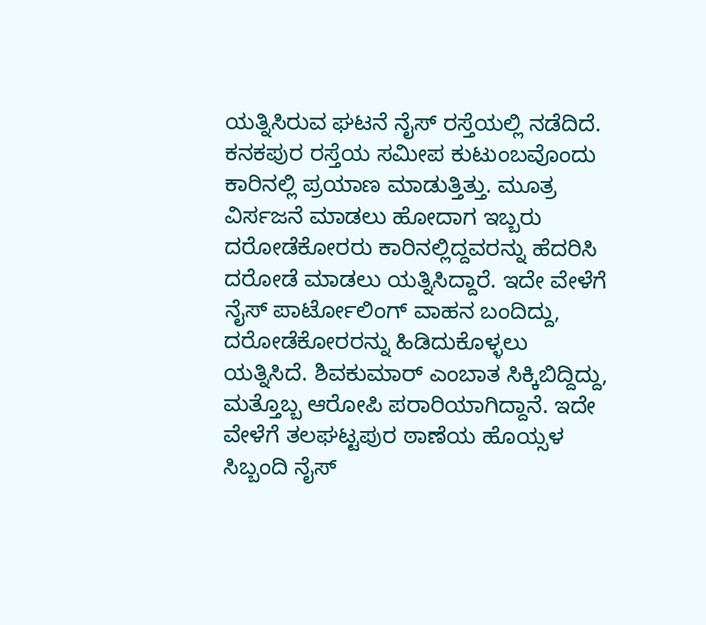ಯತ್ನಿಸಿರುವ ಘಟನೆ ನೈಸ್ ರಸ್ತೆಯಲ್ಲಿ ನಡೆದಿದೆ. ಕನಕಪುರ ರಸ್ತೆಯ ಸಮೀಪ ಕುಟುಂಬವೊಂದು ಕಾರಿನಲ್ಲಿ ಪ್ರಯಾಣ ಮಾಡುತ್ತಿತ್ತು. ಮೂತ್ರ ವಿರ್ಸಜನೆ ಮಾಡಲು ಹೋದಾಗ ಇಬ್ಬರು ದರೋಡೆಕೋರರು ಕಾರಿನಲ್ಲಿದ್ದವರನ್ನು ಹೆದರಿಸಿ ದರೋಡೆ ಮಾಡಲು ಯತ್ನಿಸಿದ್ದಾರೆ. ಇದೇ ವೇಳೆಗೆ ನೈಸ್ ಪಾರ್ಟೋಲಿಂಗ್ ವಾಹನ ಬಂದಿದ್ದು, ದರೋಡೆಕೋರರನ್ನು ಹಿಡಿದುಕೊಳ್ಳಲು ಯತ್ನಿಸಿದೆ. ಶಿವಕುಮಾರ್ ಎಂಬಾತ ಸಿಕ್ಕಿಬಿದ್ದಿದ್ದು, ಮತ್ತೊಬ್ಬ ಆರೋಪಿ ಪರಾರಿಯಾಗಿದ್ದಾನೆ. ಇದೇ ವೇಳೆಗೆ ತಲಘಟ್ಟಪುರ ಠಾಣೆಯ ಹೊಯ್ಸಳ ಸಿಬ್ಬಂದಿ ನೈಸ್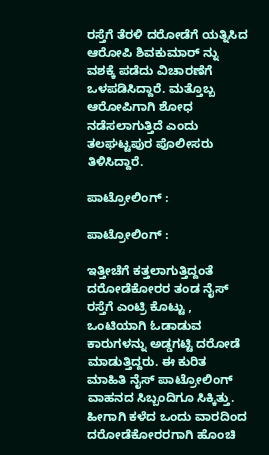ರಸ್ತೆಗೆ ತೆರಳಿ ದರೋಡೆಗೆ ಯತ್ನಿಸಿದ ಆರೋಪಿ ಶಿವಕುಮಾರ್ ನ್ನು ವಶಕ್ಕೆ ಪಡೆದು ವಿಚಾರಣೆಗೆ ಒಳಪಡಿಸಿದ್ದಾರೆ. ಮತ್ತೊಬ್ಬ ಆರೋಪಿಗಾಗಿ ಶೋಧ ನಡೆಸಲಾಗುತ್ತಿದೆ ಎಂದು ತಲಘಟ್ಟಪುರ ಪೊಲೀಸರು ತಿಳಿಸಿದ್ದಾರೆ.

ಪಾಟ್ರೋಲಿಂಗ್ :

ಪಾಟ್ರೋಲಿಂಗ್ :

ಇತ್ತೀಚೆಗೆ ಕತ್ತಲಾಗುತ್ತಿದ್ದಂತೆ ದರೋಡೆಕೋರರ ತಂಡ ನೈಸ್ ರಸ್ತೆಗೆ ಎಂಟ್ರಿ ಕೊಟ್ಟು , ಒಂಟಿಯಾಗಿ ಓಡಾಡುವ ಕಾರುಗಳನ್ನು ಅಡ್ಡಗಟ್ಟಿ ದರೋಡೆ ಮಾಡುತ್ತಿದ್ದರು. ಈ ಕುರಿತ ಮಾಹಿತಿ ನೈಸ್ ಪಾಟ್ರೋಲಿಂಗ್ ವಾಹನದ ಸಿಬ್ಬಂದಿಗೂ ಸಿಕ್ಕಿತ್ತು. ಹೀಗಾಗಿ ಕಳೆದ ಒಂದು ವಾರದಿಂದ ದರೋಡೆಕೋರರಗಾಗಿ ಹೊಂಚಿ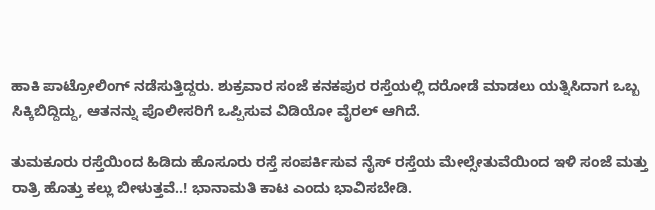ಹಾಕಿ ಪಾಟ್ರೋಲಿಂಗ್ ನಡೆಸುತ್ತಿದ್ದರು. ಶುಕ್ರವಾರ ಸಂಜೆ ಕನಕಪುರ ರಸ್ತೆಯಲ್ಲಿ ದರೋಡೆ ಮಾಡಲು ಯತ್ನಿಸಿದಾಗ ಒಬ್ಬ ಸಿಕ್ಕಿಬಿದ್ದಿದ್ದು, ಆತನನ್ನು ಪೊಲೀಸರಿಗೆ ಒಪ್ಪಿಸುವ ವಿಡಿಯೋ ವೈರಲ್ ಆಗಿದೆ.

ತುಮಕೂರು ರಸ್ತೆಯಿಂದ ಹಿಡಿದು ಹೊಸೂರು ರಸ್ತೆ ಸಂಪರ್ಕಿಸುವ ನೈಸ್ ರಸ್ತೆಯ ಮೇಲ್ಸೇತುವೆಯಿಂದ ಇಳಿ ಸಂಜೆ ಮತ್ತು ರಾತ್ರಿ ಹೊತ್ತು ಕಲ್ಲು ಬೀಳುತ್ತವೆ..! ಭಾನಾಮತಿ ಕಾಟ ಎಂದು ಭಾವಿಸಬೇಡಿ.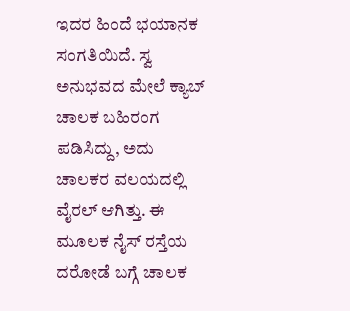ಇದರ ಹಿಂದೆ ಭಯಾನಕ ಸಂಗತಿಯಿದೆ. ಸ್ವ ಅನುಭವದ ಮೇಲೆ ಕ್ಯಾಬ್ ಚಾಲಕ ಬಹಿರಂಗ ಪಡಿಸಿದ್ದು, ಅದು ಚಾಲಕರ ವಲಯದಲ್ಲಿ ವೈರಲ್ ಆಗಿತ್ತು. ಈ ಮೂಲಕ ನೈಸ್ ರಸ್ತೆಯ ದರೋಡೆ ಬಗ್ಗೆ ಚಾಲಕ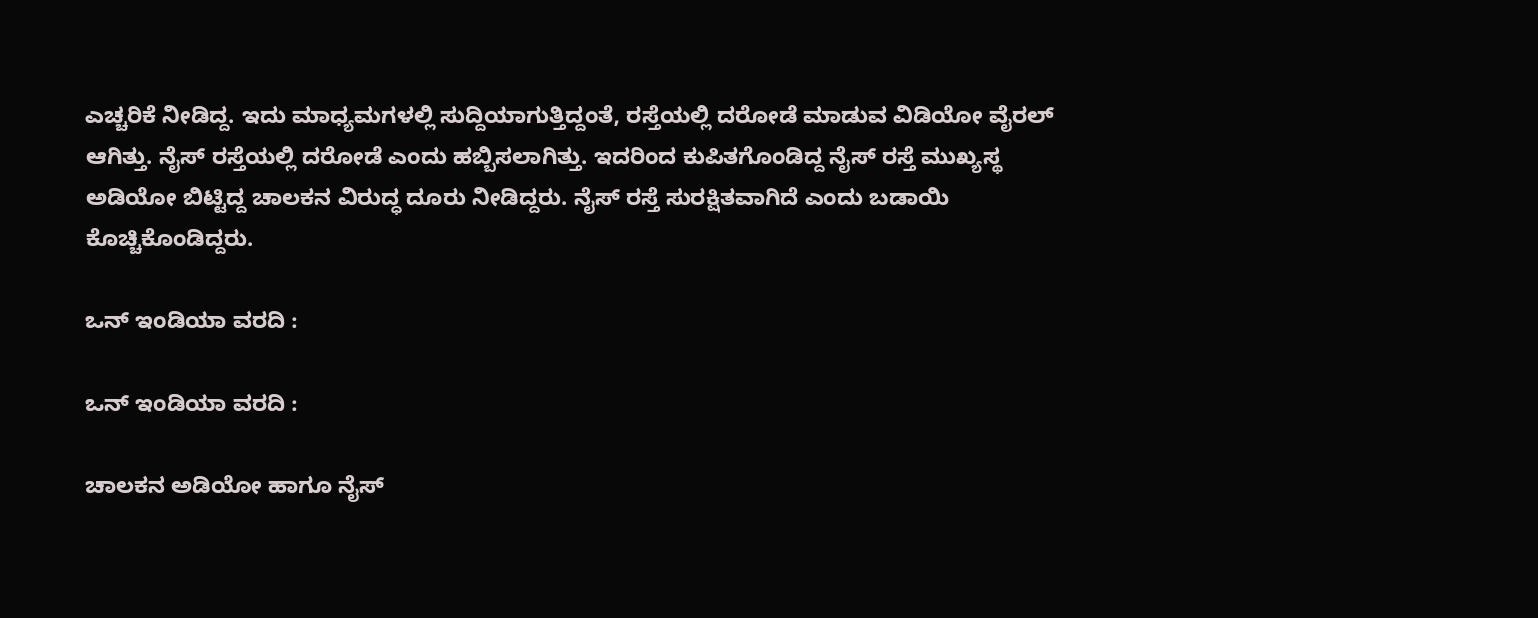ಎಚ್ಚರಿಕೆ ನೀಡಿದ್ದ. ಇದು ಮಾಧ್ಯಮಗಳಲ್ಲಿ ಸುದ್ದಿಯಾಗುತ್ತಿದ್ದಂತೆ, ರಸ್ತೆಯಲ್ಲಿ ದರೋಡೆ ಮಾಡುವ ವಿಡಿಯೋ ವೈರಲ್ ಆಗಿತ್ತು. ನೈಸ್ ರಸ್ತೆಯಲ್ಲಿ ದರೋಡೆ ಎಂದು ಹಬ್ಬಿಸಲಾಗಿತ್ತು. ಇದರಿಂದ ಕುಪಿತಗೊಂಡಿದ್ದ ನೈಸ್ ರಸ್ತೆ ಮುಖ್ಯಸ್ಥ ಅಡಿಯೋ ಬಿಟ್ಟಿದ್ದ ಚಾಲಕನ ವಿರುದ್ಧ ದೂರು ನೀಡಿದ್ದರು. ನೈಸ್ ರಸ್ತೆ ಸುರಕ್ಷಿತವಾಗಿದೆ ಎಂದು ಬಡಾಯಿ ಕೊಚ್ಚಿಕೊಂಡಿದ್ದರು.

ಒನ್ ಇಂಡಿಯಾ ವರದಿ :

ಒನ್ ಇಂಡಿಯಾ ವರದಿ :

ಚಾಲಕನ ಅಡಿಯೋ ಹಾಗೂ ನೈಸ್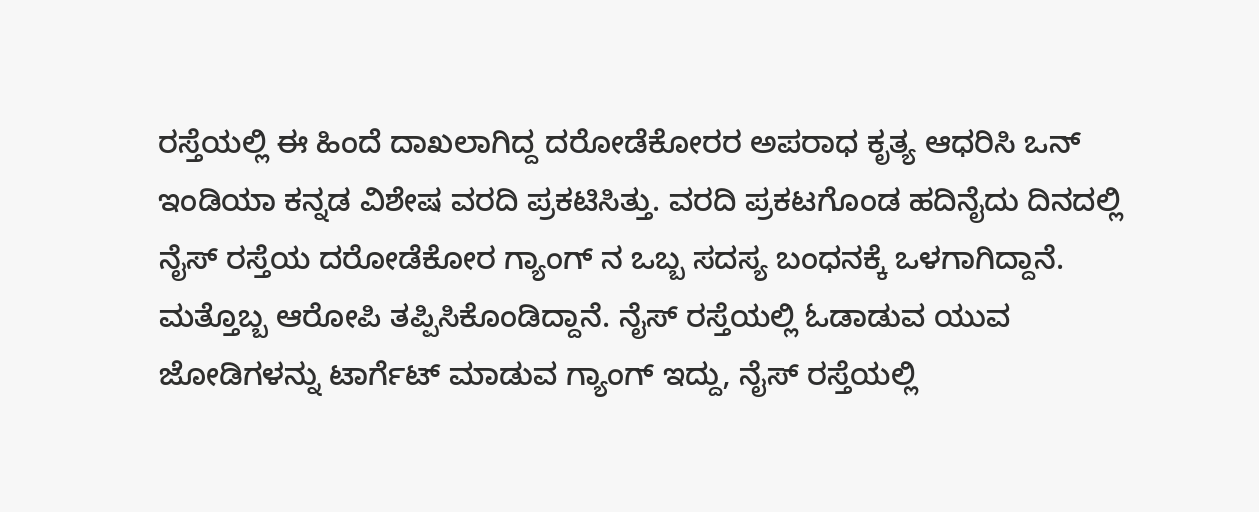ರಸ್ತೆಯಲ್ಲಿ ಈ ಹಿಂದೆ ದಾಖಲಾಗಿದ್ದ ದರೋಡೆಕೋರರ ಅಪರಾಧ ಕೃತ್ಯ ಆಧರಿಸಿ ಒನ್ ಇಂಡಿಯಾ ಕನ್ನಡ ವಿಶೇಷ ವರದಿ ಪ್ರಕಟಿಸಿತ್ತು. ವರದಿ ಪ್ರಕಟಗೊಂಡ ಹದಿನೈದು ದಿನದಲ್ಲಿ ನೈಸ್ ರಸ್ತೆಯ ದರೋಡೆಕೋರ ಗ್ಯಾಂಗ್ ನ ಒಬ್ಬ ಸದಸ್ಯ ಬಂಧನಕ್ಕೆ ಒಳಗಾಗಿದ್ದಾನೆ. ಮತ್ತೊಬ್ಬ ಆರೋಪಿ ತಪ್ಪಿಸಿಕೊಂಡಿದ್ದಾನೆ. ನೈಸ್ ರಸ್ತೆಯಲ್ಲಿ ಓಡಾಡುವ ಯುವ ಜೋಡಿಗಳನ್ನು ಟಾರ್ಗೆಟ್ ಮಾಡುವ ಗ್ಯಾಂಗ್ ಇದ್ದು, ನೈಸ್ ರಸ್ತೆಯಲ್ಲಿ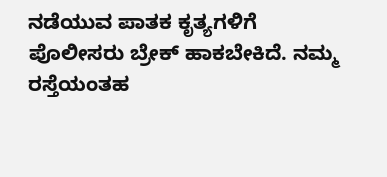ನಡೆಯುವ ಪಾತಕ ಕೃತ್ಯಗಳಿಗೆ ಪೊಲೀಸರು ಬ್ರೇಕ್ ಹಾಕಬೇಕಿದೆ. ನಮ್ಮ ರಸ್ತೆಯಂತಹ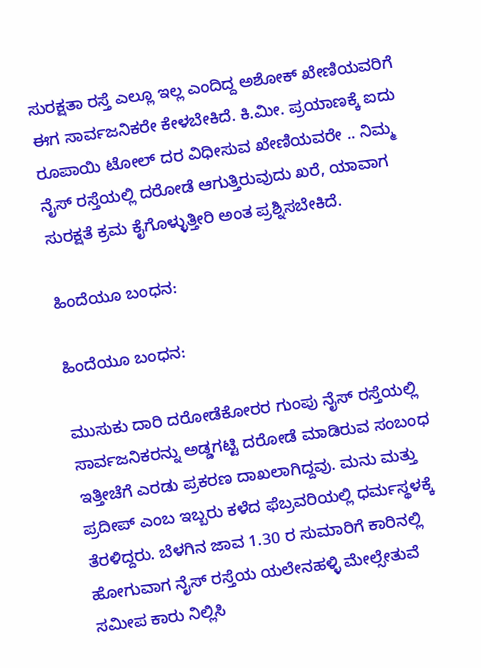ಸುರಕ್ಷತಾ ರಸ್ತೆ ಎಲ್ಲೂ ಇಲ್ಲ ಎಂದಿದ್ದ ಅಶೋಕ್ ಖೇಣಿಯವರಿಗೆ ಈಗ ಸಾರ್ವಜನಿಕರೇ ಕೇಳಬೇಕಿದೆ. ಕಿ.ಮೀ. ಪ್ರಯಾಣಕ್ಕೆ ಐದು ರೂಪಾಯಿ ಟೋಲ್ ದರ ವಿಧೀಸುವ ಖೇಣಿಯವರೇ .. ನಿಮ್ಮ ನೈಸ್ ರಸ್ತೆಯಲ್ಲಿ ದರೋಡೆ ಆಗುತ್ತಿರುವುದು ಖರೆ, ಯಾವಾಗ ಸುರಕ್ಷತೆ ಕ್ರಮ ಕೈಗೊಳ್ಳುತ್ತೀರಿ ಅಂತ ಪ್ರಶ್ನಿಸಬೇಕಿದೆ.

ಹಿಂದೆಯೂ ಬಂಧನ:

ಹಿಂದೆಯೂ ಬಂಧನ:

ಮುಸುಕು ದಾರಿ ದರೋಡೆಕೋರರ ಗುಂಪು ನೈಸ್ ರಸ್ತೆಯಲ್ಲಿ ಸಾರ್ವಜನಿಕರನ್ನು ಅಡ್ಡಗಟ್ಟಿ ದರೋಡೆ ಮಾಡಿರುವ ಸಂಬಂಧ ಇತ್ತೀಚೆಗೆ ಎರಡು ಪ್ರಕರಣ ದಾಖಲಾಗಿದ್ದವು. ಮನು ಮತ್ತು ಪ್ರದೀಪ್ ಎಂಬ ಇಬ್ಬರು ಕಳೆದ ಫೆಬ್ರವರಿಯಲ್ಲಿ ಧರ್ಮಸ್ಥಳಕ್ಕೆ ತೆರಳಿದ್ದರು. ಬೆಳಗಿನ ಜಾವ 1.30 ರ ಸುಮಾರಿಗೆ ಕಾರಿನಲ್ಲಿ ಹೋಗುವಾಗ ನೈಸ್‌ ರಸ್ತೆಯ ಯಲೇನಹಳ್ಳಿ ಮೇಲ್ಸೇತುವೆ ಸಮೀಪ ಕಾರು ನಿಲ್ಲಿಸಿ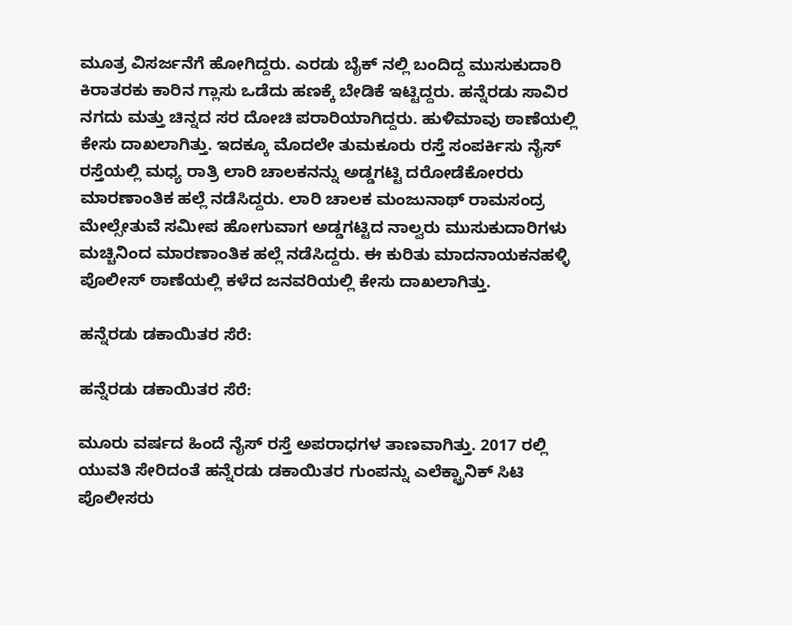ಮೂತ್ರ ವಿಸರ್ಜನೆಗೆ ಹೋಗಿದ್ದರು. ಎರಡು ಬೈಕ್ ನಲ್ಲಿ ಬಂದಿದ್ದ ಮುಸುಕುದಾರಿ ಕಿರಾತರಕು ಕಾರಿನ ಗ್ಲಾಸು ಒಡೆದು ಹಣಕ್ಕೆ ಬೇಡಿಕೆ ಇಟ್ಟಿದ್ದರು. ಹನ್ನೆರಡು ಸಾವಿರ ನಗದು ಮತ್ತು ಚಿನ್ನದ ಸರ ದೋಚಿ ಪರಾರಿಯಾಗಿದ್ದರು. ಹುಳಿಮಾವು ಠಾಣೆಯಲ್ಲಿ ಕೇಸು ದಾಖಲಾಗಿತ್ತು. ಇದಕ್ಕೂ ಮೊದಲೇ ತುಮಕೂರು ರಸ್ತೆ ಸಂಪರ್ಕಿಸು ನೈಸ್‌ ರಸ್ತೆಯಲ್ಲಿ ಮಧ್ಯ ರಾತ್ರಿ ಲಾರಿ ಚಾಲಕನನ್ನು ಅಡ್ಡಗಟ್ಟಿ ದರೋಡೆಕೋರರು ಮಾರಣಾಂತಿಕ ಹಲ್ಲೆ ನಡೆಸಿದ್ದರು. ಲಾರಿ ಚಾಲಕ ಮಂಜುನಾಥ್ ರಾಮಸಂದ್ರ ಮೇಲ್ಸೇತುವೆ ಸಮೀಪ ಹೋಗುವಾಗ ಅಡ್ಡಗಟ್ಟಿದ ನಾಲ್ವರು ಮುಸುಕುದಾರಿಗಳು ಮಚ್ಚಿನಿಂದ ಮಾರಣಾಂತಿಕ ಹಲ್ಲೆ ನಡೆಸಿದ್ದರು. ಈ ಕುರಿತು ಮಾದನಾಯಕನಹಳ್ಳಿ ಪೊಲೀಸ್ ಠಾಣೆಯಲ್ಲಿ ಕಳೆದ ಜನವರಿಯಲ್ಲಿ ಕೇಸು ದಾಖಲಾಗಿತ್ತು.

ಹನ್ನೆರಡು ಡಕಾಯಿತರ ಸೆರೆ:

ಹನ್ನೆರಡು ಡಕಾಯಿತರ ಸೆರೆ:

ಮೂರು ವರ್ಷದ ಹಿಂದೆ ನೈಸ್ ರಸ್ತೆ ಅಪರಾಧಗಳ ತಾಣವಾಗಿತ್ತು. 2017 ರಲ್ಲಿ ಯುವತಿ ಸೇರಿದಂತೆ ಹನ್ನೆರಡು ಡಕಾಯಿತರ ಗುಂಪನ್ನು ಎಲೆಕ್ಟ್ರಾನಿಕ್ ಸಿಟಿ ಪೊಲೀಸರು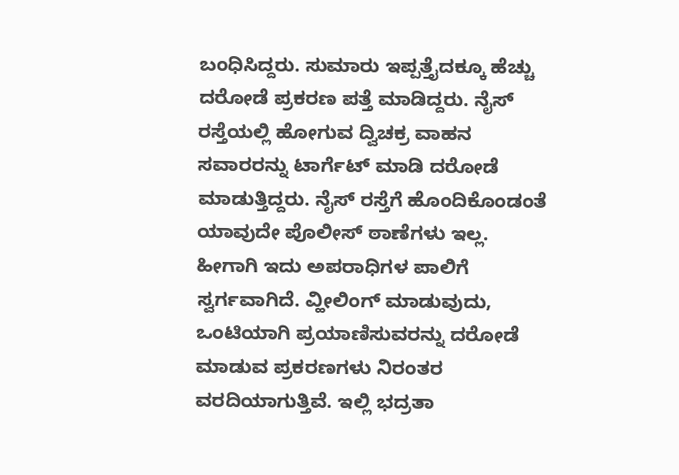ಬಂಧಿಸಿದ್ದರು. ಸುಮಾರು ಇಪ್ಪತ್ತೈದಕ್ಕೂ ಹೆಚ್ಚು ದರೋಡೆ ಪ್ರಕರಣ ಪತ್ತೆ ಮಾಡಿದ್ದರು. ನೈಸ್ ರಸ್ತೆಯಲ್ಲಿ ಹೋಗುವ ದ್ವಿಚಕ್ರ ವಾಹನ ಸವಾರರನ್ನು ಟಾರ್ಗೆಟ್ ಮಾಡಿ ದರೋಡೆ ಮಾಡುತ್ತಿದ್ದರು. ನೈಸ್ ರಸ್ತೆಗೆ ಹೊಂದಿಕೊಂಡಂತೆ ಯಾವುದೇ ಪೊಲೀಸ್ ಠಾಣೆಗಳು ಇಲ್ಲ. ಹೀಗಾಗಿ ಇದು ಅಪರಾಧಿಗಳ ಪಾಲಿಗೆ ಸ್ವರ್ಗವಾಗಿದೆ. ವ್ಹೀಲಿಂಗ್ ಮಾಡುವುದು, ಒಂಟಿಯಾಗಿ ಪ್ರಯಾಣಿಸುವರನ್ನು ದರೋಡೆ ಮಾಡುವ ಪ್ರಕರಣಗಳು ನಿರಂತರ ವರದಿಯಾಗುತ್ತಿವೆ. ಇಲ್ಲಿ ಭದ್ರತಾ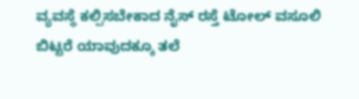ವ್ಯವಸ್ಥೆ ಕಲ್ಪಿಸಬೇಕಾದ ನೈಸ್ ರಸ್ತೆ ಟೋಲ್ ವಸೂಲಿ ಬಿಟ್ಟರೆ ಯಾವುದಕ್ಕೂ ತಲೆ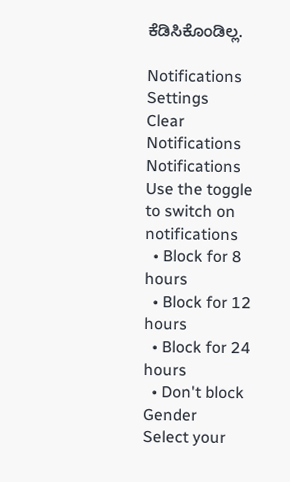ಕೆಡಿಸಿಕೊಂಡಿಲ್ಲ.

Notifications
Settings
Clear Notifications
Notifications
Use the toggle to switch on notifications
  • Block for 8 hours
  • Block for 12 hours
  • Block for 24 hours
  • Don't block
Gender
Select your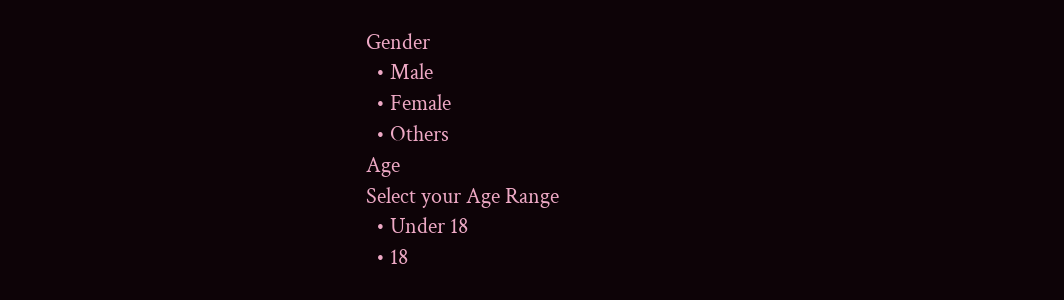Gender
  • Male
  • Female
  • Others
Age
Select your Age Range
  • Under 18
  • 18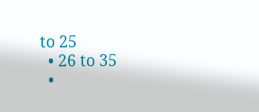to 25
  • 26 to 35
  •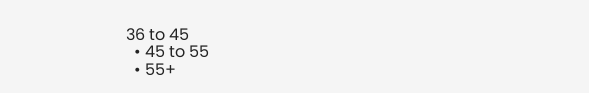36 to 45
  • 45 to 55
  • 55+